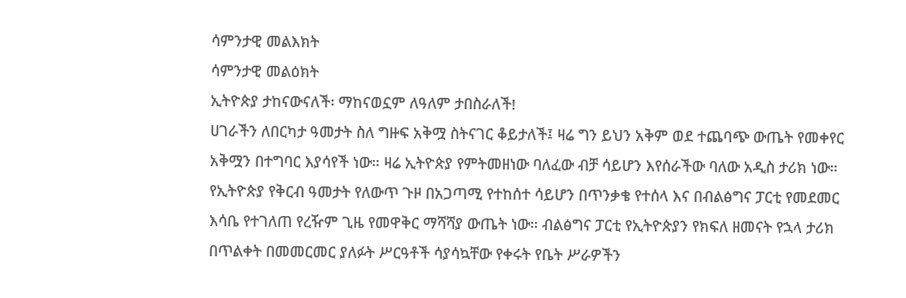ሳምንታዊ መልእክት
ሳምንታዊ መልዕክት
ኢትዮጵያ ታከናውናለች፡ ማከናወኗም ለዓለም ታበስራለች!
ሀገራችን ለበርካታ ዓመታት ስለ ግዙፍ አቅሟ ስትናገር ቆይታለች፤ ዛሬ ግን ይህን አቅም ወደ ተጨባጭ ውጤት የመቀየር አቅሟን በተግባር እያሳየች ነው። ዛሬ ኢትዮጵያ የምትመዘነው ባለፈው ብቻ ሳይሆን እየሰራችው ባለው አዲስ ታሪክ ነው። የኢትዮጵያ የቅርብ ዓመታት የለውጥ ጉዞ በአጋጣሚ የተከሰተ ሳይሆን በጥንቃቄ የተሰላ እና በብልፅግና ፓርቲ የመደመር እሳቤ የተገለጠ የረዥም ጊዜ የመዋቅር ማሻሻያ ውጤት ነው። ብልፅግና ፓርቲ የኢትዮጵያን የክፍለ ዘመናት የኋላ ታሪክ በጥልቀት በመመርመር ያለፉት ሥርዓቶች ሳያሳኳቸው የቀሩት የቤት ሥራዎችን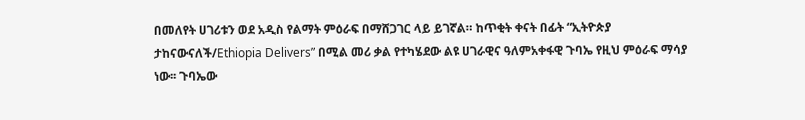በመለየት ሀገሪቱን ወደ አዲስ የልማት ምዕራፍ በማሸጋገር ላይ ይገኛል። ከጥቂት ቀናት በፊት “ኢትዮጵያ ታከናውናለች/Ethiopia Delivers” በሚል መሪ ቃል የተካሄደው ልዩ ሀገራዊና ዓለምአቀፋዊ ጉባኤ የዚህ ምዕራፍ ማሳያ ነው፡፡ ጉባኤው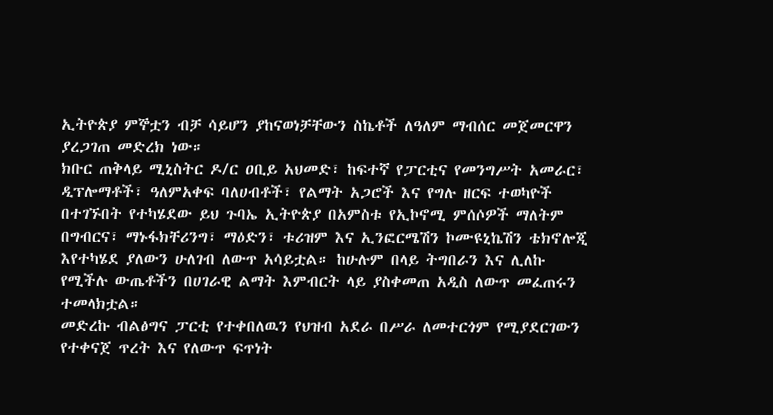ኢትዮጵያ ምኞቷን ብቻ ሳይሆን ያከናወነቻቸውን ስኬቶች ለዓለም ማብሰር መጀመርዋን ያረጋገጠ መድረክ ነው።
ክቡር ጠቅላይ ሚኒስትር ዶ/ር ዐቢይ አህመድ፣ ከፍተኛ የፓርቲና የመንግሥት አመራር፣ ዲፕሎማቶች፣ ዓለምአቀፍ ባለሀብቶች፣ የልማት አጋሮች እና የግሉ ዘርፍ ተወካዮች በተገኙበት የተካሄደው ይህ ጉባኤ ኢትዮጵያ በአምስቱ የኢኮኖሚ ምሰሶዎች ማለትም በግብርና፣ ማኑፋክቸሪንግ፣ ማዕድን፣ ቱሪዝም እና ኢንፎርሜሽን ኮሙዩኒኬሽን ቴክኖሎጂ እየተካሄደ ያለውን ሁለገብ ለውጥ አሳይቷል። ከሁሉም በላይ ትግበራን እና ሊለኩ የሚችሉ ውጤቶችን በሀገራዊ ልማት እምብርት ላይ ያስቀመጠ አዲስ ለውጥ መፈጠሩን ተመላክቷል።
መድረኩ ብልፅግና ፓርቲ የተቀበለዉን የህዝብ አደራ በሥራ ለመተርጎም የሚያደርገውን የተቀናጀ ጥረት እና የለውጥ ፍጥነት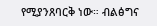የሚያንጸባርቅ ነው። ብልፅግና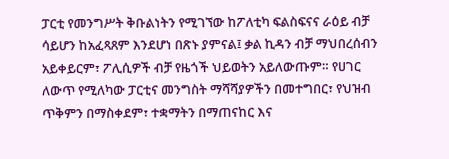ፓርቲ የመንግሥት ቅቡልነትን የሚገኘው ከፖለቲካ ፍልስፍናና ራዕይ ብቻ ሳይሆን ከአፈጻጸም እንደሆነ በጽኑ ያምናል፤ ቃል ኪዳን ብቻ ማህበረሰብን አይቀይርም፣ ፖሊሲዎች ብቻ የዜጎች ህይወትን አይለውጡም። የሀገር ለውጥ የሚለካው ፓርቲና መንግስት ማሻሻያዎችን በመተግበር፣ የህዝብ ጥቅምን በማስቀደም፣ ተቋማትን በማጠናከር እና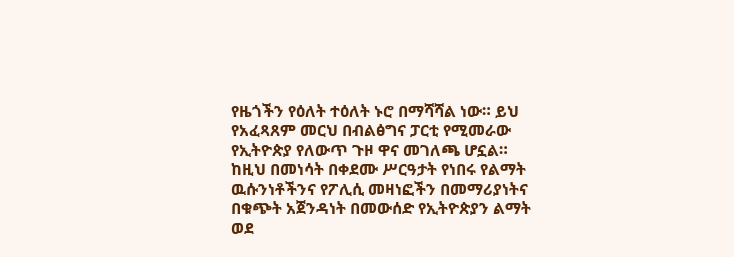የዜጎችን የዕለት ተዕለት ኑሮ በማሻሻል ነው። ይህ የአፈጻጸም መርህ በብልፅግና ፓርቲ የሚመራው የኢትዮጵያ የለውጥ ጉዞ ዋና መገለጫ ሆኗል። ከዚህ በመነሳት በቀደሙ ሥርዓታት የነበሩ የልማት ዉሱንነቶችንና የፖሊሲ መዛነፎችን በመማሪያነትና በቁጭት አጀንዳነት በመውሰድ የኢትዮጵያን ልማት ወደ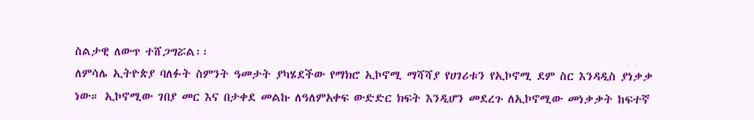ስልታዊ ለውጥ ተሸጋግሯል፡፡
ለምሳሌ ኢትዮጵያ ባለፉት ስምንት ዓመታት ያካሄደችው የማክሮ ኢኮኖሚ ማሻሻያ የሀገሪቱን የኢኮኖሚ ደም ስር እንዳዲስ ያነቃቃ ነው። ኢኮኖሚው ገበያ መር እና በታቀደ መልኩ ለዓለምአቀፍ ውድድር ክፍት እንዲሆን መደረጉ ለኢኮኖሚው መነቃቃት ከፍተኛ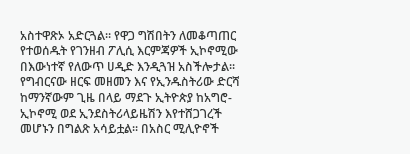አስተዋጽኦ አድርጓል። የዋጋ ግሽበትን ለመቆጣጠር የተወሰዱት የገንዘብ ፖሊሲ እርምጃዎች ኢኮኖሚው በእውነተኛ የለውጥ ሀዲድ እንዲጓዝ አስችሎታል፡፡ የግብርናው ዘርፍ መዘመን እና የኢንዱስትሪው ድርሻ ከማንኛውም ጊዜ በላይ ማደጉ ኢትዮጵያ ከአግሮ-ኢኮኖሚ ወደ ኢንደስትሪላይዜሽን እየተሸጋገረች መሆኑን በግልጽ አሳይቷል፡፡ በአስር ሚሊዮኖች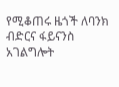የሚቆጠሩ ዜጎች ለባንክ ብድርና ፋይናንስ አገልግሎት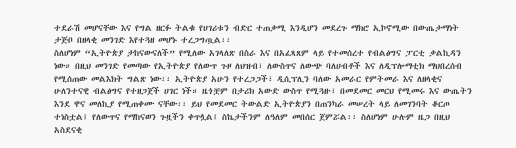ተደራሽ መሆናቸው እና የግል ዘርፉ ትልቁ የሀገሪቱን ብድር ተጠቃሚ እንዲሆን መደረጉ ማክሮ ኢኮኖሚው በውጤታማነት ታጅቦ በዘላቂ መንገድ እየተጓዘ መሆኑ ተረጋግጧል፡፡
ስለሆነም “ኢትዮጵያ ታከናውናለች” የሚለው አገላለጽ በስራ እና በአፈጻጸም ላይ የተመሰረተ የብልፅግና ፓርቲ ቃልኪዳን ነው። በዚህ መንገድ የመጣው የኢትዮጵያ የለውጥ ጉዞ ለህዝብ፣ ለውስጥና ለውጭ ባለሀብቶች እና ለዲፕሎማቲክ ማህበረሰብ የሚሰጠው መልእክት ግልጽ ነው፡፡ ኢትዮጵያ አሁን የተረጋጋች፣ ዲሲፕሊን ባለው አመራር የምትመራ እና ለዘላቂና ሁለንተናዊ ብልፅግና የተዘጋጀች ሀገር ነች። ዜጎቿም በታሪክ አውድ ውስጥ የሚጓዙ፣ በመደመር መርህ የሚመሩ እና ውጤትን እንደ ዋና መለኪያ የሚጠቀሙ ናቸው፡፡ ይህ የመደመር ትውልድ ኢትዮጵያን በጠንካራ መሠረት ላይ ለመገንባት ቆርጦ ተነስቷል፤ የለውጥና የማከናወን ጉዟችን ቀጥሏል፤ ስኬታችንም ለዓለም መበሰር ጀምሯል፡፡ ስለሆነም ሁሉም ዜጋ በዚህ አስደናቂ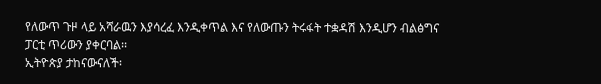የለውጥ ጉዞ ላይ አሻራዉን እያሳረፈ እንዲቀጥል እና የለውጡን ትሩፋት ተቋዳሽ እንዲሆን ብልፅግና ፓርቲ ጥሪውን ያቀርባል፡፡
ኢትዮጵያ ታከናውናለች፡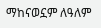ማከናወኗም ለዓለም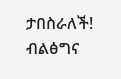ታበስራለች!
ብልፅግና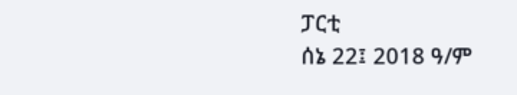ፓርቲ
ሰኔ 22፤ 2018 ዓ/ም